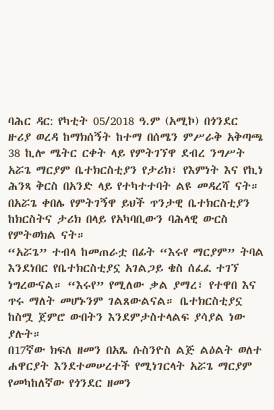ባሕር ዳር: የካቲት 05/2018 ዓ.ም (አሚኮ) በጎንደር ዙሪያ ወረዳ ከማክሰኝት ከተማ በሰሜን ምሥራቅ አቅጣጫ 38 ኪሎ ሜትር ርቀት ላይ የምትገኘዋ ደብረ ንግሥት አሯጌ ማርያም ቤተክርስቲያን የታሪክ፣ የእምነት እና የኪነ ሕንጻ ቅርስ በአንድ ላይ የተካተተባት ልዩ መዳረሻ ናት።
በአሯጌ ቀበሌ የምትገኝዋ ይህች ጥንታዊ ቤተክርስቲያን ከክርስትና ታሪክ በላይ የአካባቢውን ባሕላዊ ውርስ የምትወክል ናት።
“አሯጌ” ተብላ ከመጠራቷ በፊት “እሩየ ማርያም” ትባል እንደነበር የቤተክርስቲያኗ አገልጋይ ቄስ ሰፈፈ ተገኘ ነግረውናል። “እሩየ” የሚለው ቃል ያማረ፣ የተዋበ እና ጥሩ ማለት መሆኑንም ገልጸውልናል። ቤተክርስቲያኗ ከስሟ ጀምሮ ውበትን እንደምታስተላልፍ ያሳያል ነው ያሉት።
በ17ኛው ክፍለ ዘመን በአጼ ሱስንዮስ ልጅ ልዕልት ወለተ ሐዋርያት እንደተመሠረተች የሚነገርላት አሯጌ ማርያም የመካከለኛው የጎንደር ዘመን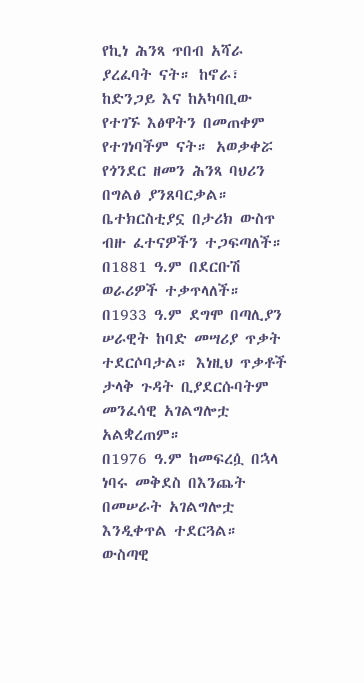የኪነ ሕንጻ ጥበብ አሻራ ያረፈባት ናት። ከኖራ፣ ከድንጋይ እና ከአካባቢው የተገኙ እፅዋትን በመጠቀም የተገነባችም ናት። አወቃቀሯ የጎንደር ዘመን ሕንጻ ባህሪን በግልፅ ያንጸባርቃል።
ቤተክርስቲያኗ በታሪክ ውስጥ ብዙ ፈተናዎችን ተጋፍጣለች። በ1881 ዓ.ም በደርቡሽ ወራሪዎች ተቃጥላለች። በ1933 ዓ.ም ደግሞ በጣሊያን ሠራዊት ከባድ መሣሪያ ጥቃት ተደርሶባታል። እነዚህ ጥቃቶች ታላቅ ጉዳት ቢያደርሱባትም መንፈሳዊ አገልግሎቷ አልቋረጠም።
በ1976 ዓ.ም ከመፍረሷ በኋላ ነባሩ መቅደስ በእንጨት በመሠራት አገልግሎቷ እንዲቀጥል ተደርጓል።
ውስጣዊ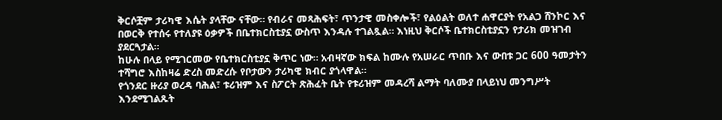ቅርሶቿም ታሪካዊ እሴት ያላቸው ናቸው። የብራና መጻሕፍት፣ ጥንታዊ መስቀሎች፣ የልዕልት ወለተ ሐዋርያት የአልጋ ሸንኮር እና በወርቅ የተሰሩ የተለያዩ ዕቃዎች በቤተክርስቲያኗ ውስጥ እንዳሉ ተገልጿል። እነዚህ ቅርሶች ቤተክርስቲያኗን የታሪክ መዝገብ ያደርጓታል።
ከሁሉ በላይ የሚገርመው የቤተክርስቲያኗ ቅጥር ነው። አብዛኛው ክፍል ከሙሉ የአሠራር ጥበቡ እና ውበቱ ጋር 600 ዓመታትን ተሻግሮ እስከዛሬ ድረስ መድረሱ የቦታውን ታሪካዊ ክብር ያጎላዋል።
የጎንደር ዙሪያ ወረዳ ባሕል፣ ቱሪዝም እና ስፖርት ጽሕፈት ቤት የቱሪዝም መዳረሻ ልማት ባለሙያ በላይነህ መንግሥት እንደሚገልጹት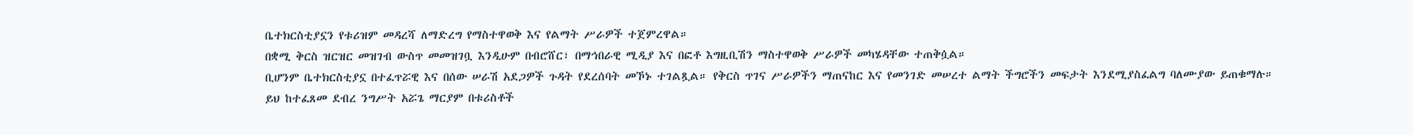ቤተክርስቲያኗን የቱሪዝም መዳረሻ ለማድረግ የማስተዋወቅ እና የልማት ሥራዎች ተጀምረዋል።
በቋሚ ቅርስ ዝርዝር መዝገብ ውስጥ መመዝገቧ እንዲሁም በብሮሸር፣ በማኅበራዊ ሚዲያ እና በፎቶ እግዚቢሽን ማስተዋወቅ ሥራዎች መካሄዳቸው ተጠቅሷል።
ቢሆንም ቤተክርስቲያኗ በተፈጥሯዊ እና በሰው ሠራሽ አደጋዎች ጉዳት የደረሰባት መኾኑ ተገልጿል። የቅርስ ጥገና ሥራዎችን ማጠናከር እና የመንገድ መሠረተ ልማት ችግሮችን መፍታት እንደሚያስፈልግ ባለሙያው ይጠቁማሉ።
ይህ ከተፈጸመ ደብረ ንግሥት አሯጌ ማርያም በቱሪስቶች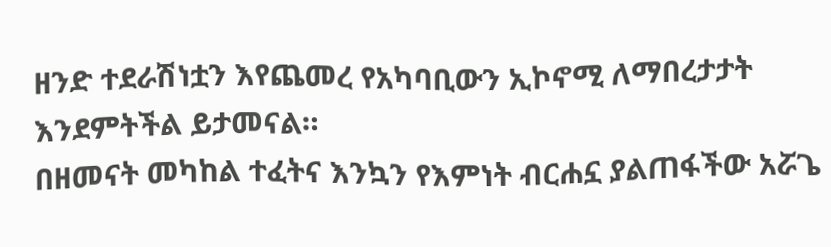ዘንድ ተደራሽነቷን እየጨመረ የአካባቢውን ኢኮኖሚ ለማበረታታት እንደምትችል ይታመናል።
በዘመናት መካከል ተፈትና እንኳን የእምነት ብርሐኗ ያልጠፋችው አሯጌ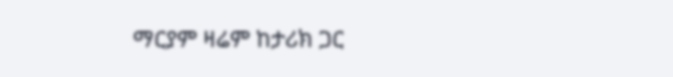ማርያም ዛሬም ከታሪክ ጋር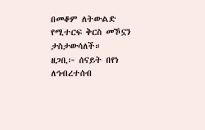በመቆም ለትውልድ የሚተርፍ ቅርስ መኾኗን ታስታውሳለች።
ዘጋቢ፦ ሰናይት በየነ
ለኅብረተሰብ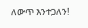ለውጥ እንተጋለን!